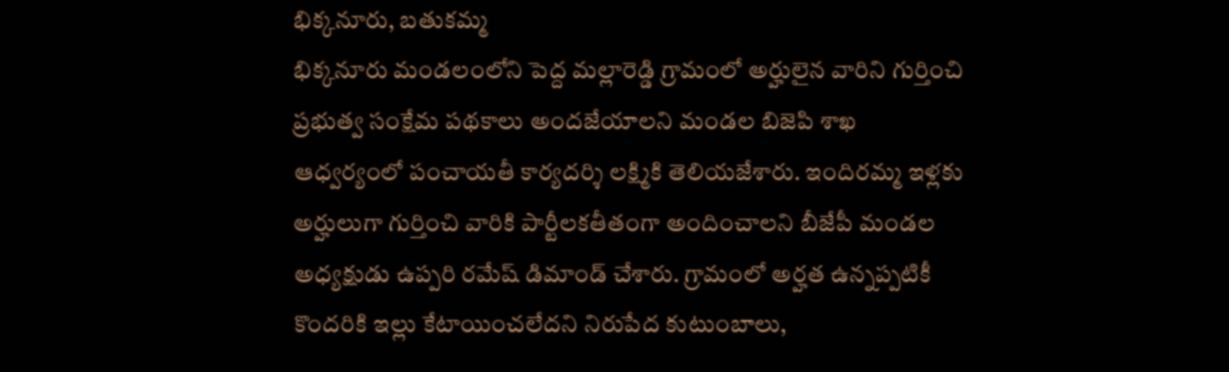భిక్కనూరు, బతుకమ్మ
భిక్కనూరు మండలంలోని పెద్ద మల్లారెడ్డి గ్రామంలో అర్హులైన వారిని గుర్తించి ప్రభుత్వ సంక్షేమ పథకాలు అందజేయాలని మండల బిజెపి శాఖ ఆధ్వర్యంలో పంచాయతీ కార్యదర్శి లక్ష్మికి తెలియజేశారు. ఇందిరమ్మ ఇళ్లకు అర్హులుగా గుర్తించి వారికి పార్టీలకతీతంగా అందించాలని బీజేపీ మండల అధ్యక్షుడు ఉప్పరి రమేష్ డిమాండ్ చేశారు. గ్రామంలో అర్హత ఉన్నప్పటికీ కొందరికి ఇల్లు కేటాయించలేదని నిరుపేద కుటుంబాలు,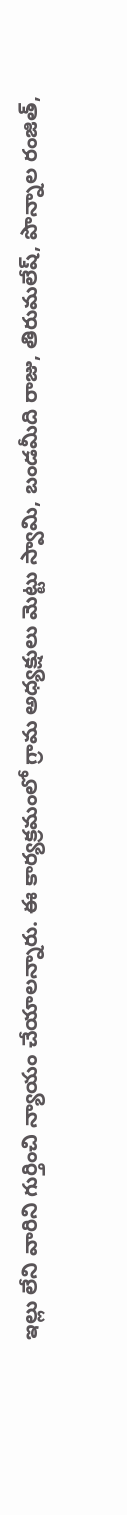ఇల్లు లేని వారిని గుర్తించి న్యాయం చేయాలన్నారు. ఈ కార్యక్రమంలో గ్రామ అధ్యక్షులు మెట్టు స్వామి, బండమీది రాజు, తిరుమలేష్, పొన్నాల రంజిత్,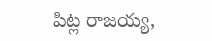పిట్ల రాజయ్య,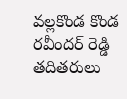వల్లకొండ కొండ రవీందర్ రెడ్డి తదితరులు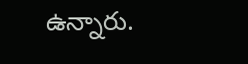ఉన్నారు.